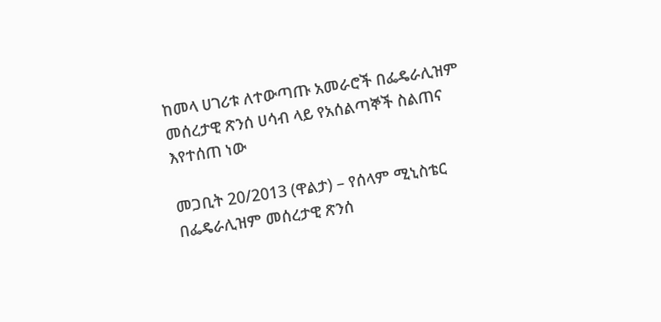ከመላ ሀገሪቱ ለተውጣጡ አመራሮች በፌዴራሊዝም መሰረታዊ ጽንሰ ሀሳብ ላይ የአሰልጣኞች ስልጠና እየተሰጠ ነው

መጋቢት 20/2013 (ዋልታ) – የሰላም ሚኒስቴር በፌዴራሊዝም መሰረታዊ ጽንሰ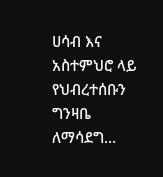ሀሳብ እና አስተምህሮ ላይ የህብረተሰቡን ግንዛቤ ለማሳደግ…